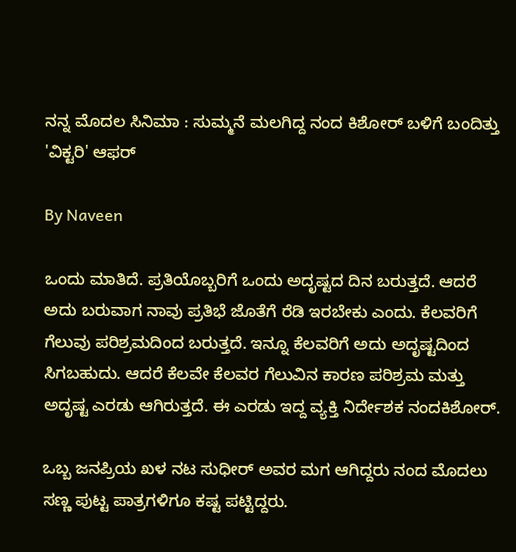ನನ್ನ ಮೊದಲ ಸಿನಿಮಾ : ಸುಮ್ಮನೆ ಮಲಗಿದ್ದ ನಂದ ಕಿಶೋರ್ ಬಳಿಗೆ ಬಂದಿತ್ತು 'ವಿಕ್ಟರಿ' ಆಫರ್

By Naveen

ಒಂದು ಮಾತಿದೆ. ಪ್ರತಿಯೊಬ್ಬರಿಗೆ ಒಂದು ಅದೃಷ್ಟದ ದಿನ ಬರುತ್ತದೆ. ಆದರೆ ಅದು ಬರುವಾಗ ನಾವು ಪ್ರತಿಭೆ ಜೊತೆಗೆ ರೆಡಿ ಇರಬೇಕು ಎಂದು. ಕೆಲವರಿಗೆ ಗೆಲುವು ಪರಿಶ್ರಮದಿಂದ ಬರುತ್ತದೆ. ಇನ್ನೂ ಕೆಲವರಿಗೆ ಅದು ಅದೃಷ್ಟದಿಂದ ಸಿಗಬಹುದು. ಆದರೆ ಕೆಲವೇ ಕೆಲವರ ಗೆಲುವಿನ ಕಾರಣ ಪರಿಶ್ರಮ ಮತ್ತು ಅದೃಷ್ಟ ಎರಡು ಆಗಿರುತ್ತದೆ. ಈ ಎರಡು ಇದ್ದ ವ್ಯಕ್ತಿ ನಿರ್ದೇಶಕ ನಂದಕಿಶೋರ್.

ಒಬ್ಬ ಜನಪ್ರಿಯ ಖಳ ನಟ ಸುಧೀರ್ ಅವರ ಮಗ ಆಗಿದ್ದರು ನಂದ ಮೊದಲು ಸಣ್ಣ ಪುಟ್ಟ ಪಾತ್ರಗಳಿಗೂ ಕಷ್ಟ ಪಟ್ಟಿದ್ದರು.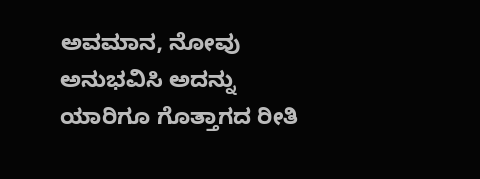ಅವಮಾನ, ನೋವು ಅನುಭವಿಸಿ ಅದನ್ನು ಯಾರಿಗೂ ಗೊತ್ತಾಗದ ರೀತಿ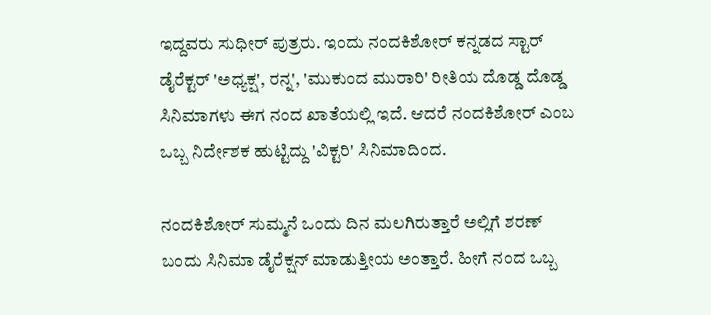ಇದ್ದವರು ಸುಧೀರ್ ಪುತ್ರರು. ಇಂದು ನಂದಕಿಶೋರ್ ಕನ್ನಡದ ಸ್ಟಾರ್ ಡೈರೆಕ್ಟರ್ 'ಅಧ್ಯಕ್ಷ', ರನ್ನ', 'ಮುಕುಂದ ಮುರಾರಿ' ರೀತಿಯ ದೊಡ್ಡ ದೊಡ್ಡ ಸಿನಿಮಾಗಳು ಈಗ ನಂದ ಖಾತೆಯಲ್ಲಿ ಇದೆ. ಆದರೆ ನಂದಕಿಶೋರ್ ಎಂಬ ಒಬ್ಬ ನಿರ್ದೇಶಕ ಹುಟ್ಟಿದ್ದು 'ವಿಕ್ಟರಿ' ಸಿನಿಮಾದಿಂದ.

ನಂದಕಿಶೋರ್ ಸುಮ್ಮನೆ ಒಂದು ದಿನ ಮಲಗಿರುತ್ತಾರೆ ಅಲ್ಲಿಗೆ ಶರಣ್ ಬಂದು ಸಿನಿಮಾ ಡೈರೆಕ್ಷನ್ ಮಾಡುತ್ತೀಯ ಅಂತ್ತಾರೆ. ಹೀಗೆ ನಂದ ಒಬ್ಬ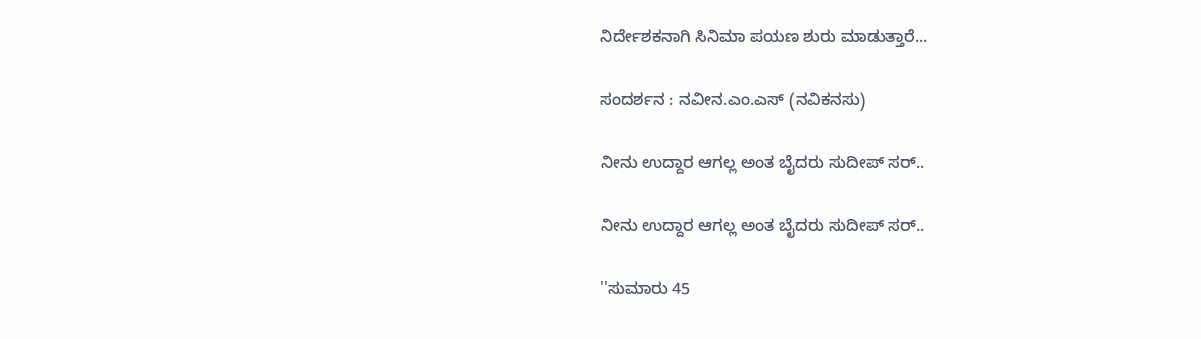ನಿರ್ದೇಶಕನಾಗಿ ಸಿನಿಮಾ ಪಯಣ ಶುರು ಮಾಡುತ್ತಾರೆ...

ಸಂದರ್ಶನ : ನವೀನ.ಎಂ.ಎಸ್ (ನವಿಕನಸು)

ನೀನು ಉದ್ದಾರ ಆಗಲ್ಲ ಅಂತ ಬೈದರು ಸುದೀಪ್ ಸರ್..

ನೀನು ಉದ್ದಾರ ಆಗಲ್ಲ ಅಂತ ಬೈದರು ಸುದೀಪ್ ಸರ್..

''ಸುಮಾರು 45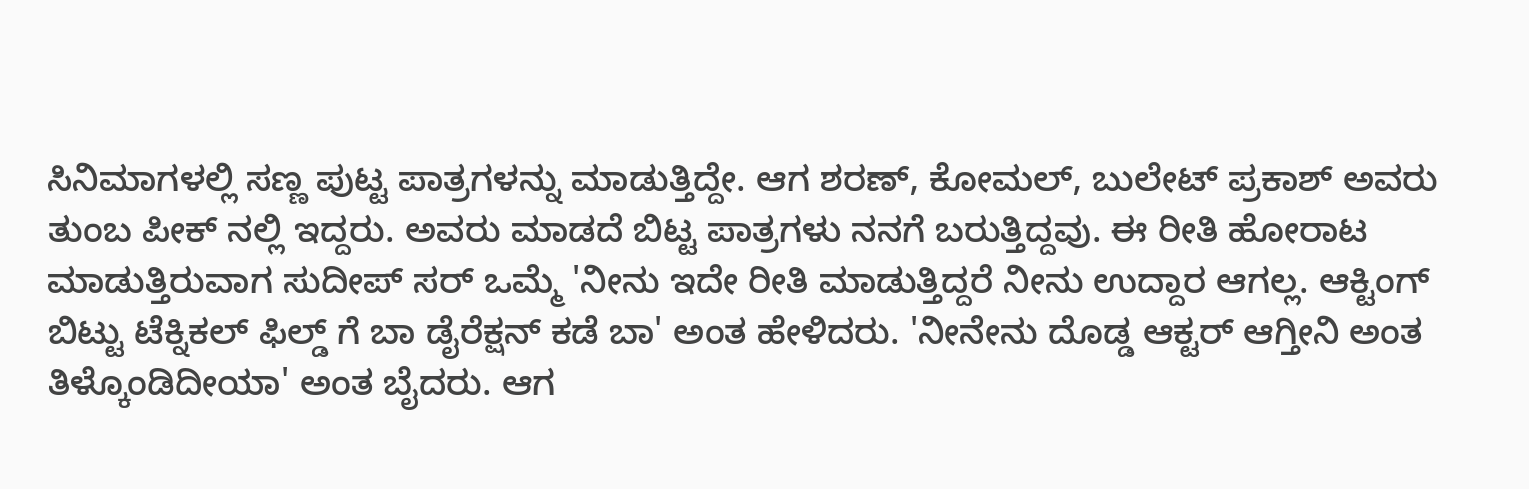ಸಿನಿಮಾಗಳಲ್ಲಿ ಸಣ್ಣ ಪುಟ್ಟ ಪಾತ್ರಗಳನ್ನು ಮಾಡುತ್ತಿದ್ದೇ. ಆಗ ಶರಣ್, ಕೋಮಲ್, ಬುಲೇಟ್ ಪ್ರಕಾಶ್ ಅವರು ತುಂಬ ಪೀಕ್ ನಲ್ಲಿ ಇದ್ದರು. ಅವರು ಮಾಡದೆ ಬಿಟ್ಟ ಪಾತ್ರಗಳು ನನಗೆ ಬರುತ್ತಿದ್ದವು. ಈ ರೀತಿ ಹೋರಾಟ ಮಾಡುತ್ತಿರುವಾಗ ಸುದೀಪ್ ಸರ್ ಒಮ್ಮೆ 'ನೀನು ಇದೇ ರೀತಿ ಮಾಡುತ್ತಿದ್ದರೆ ನೀನು ಉದ್ದಾರ ಆಗಲ್ಲ. ಆಕ್ಟಿಂಗ್ ಬಿಟ್ಟು ಟೆಕ್ನಿಕಲ್ ಫಿಲ್ಡ್ ಗೆ ಬಾ ಡೈರೆಕ್ಷನ್ ಕಡೆ ಬಾ' ಅಂತ ಹೇಳಿದರು. 'ನೀನೇನು ದೊಡ್ಡ ಆಕ್ಟರ್ ಆಗ್ತೀನಿ ಅಂತ ತಿಳ್ಕೊಂಡಿದೀಯಾ' ಅಂತ ಬೈದರು. ಆಗ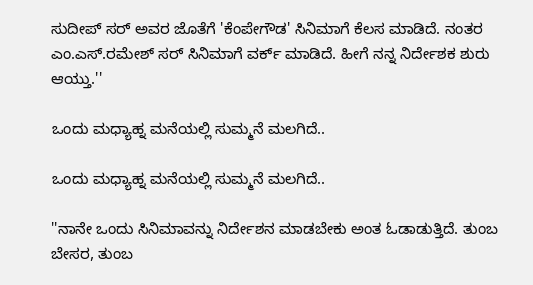ಸುದೀಪ್ ಸರ್ ಅವರ ಜೊತೆಗೆ 'ಕೆಂಪೇಗೌಡ' ಸಿನಿಮಾಗೆ ಕೆಲಸ ಮಾಡಿದೆ. ನಂತರ ಎಂ.ಎಸ್.ರಮೇಶ್ ಸರ್ ಸಿನಿಮಾಗೆ ವರ್ಕ್ ಮಾಡಿದೆ. ಹೀಗೆ ನನ್ನ ನಿರ್ದೇಶಕ ಶುರು ಆಯ್ತು.''

ಒಂದು ಮಧ್ಯಾಹ್ನ ಮನೆಯಲ್ಲಿ ಸುಮ್ಮನೆ ಮಲಗಿದೆ..

ಒಂದು ಮಧ್ಯಾಹ್ನ ಮನೆಯಲ್ಲಿ ಸುಮ್ಮನೆ ಮಲಗಿದೆ..

''ನಾನೇ ಒಂದು ಸಿನಿಮಾವನ್ನು ನಿರ್ದೇಶನ ಮಾಡಬೇಕು ಅಂತ ಓಡಾಡುತ್ತಿದೆ. ತುಂಬ ಬೇಸರ, ತುಂಬ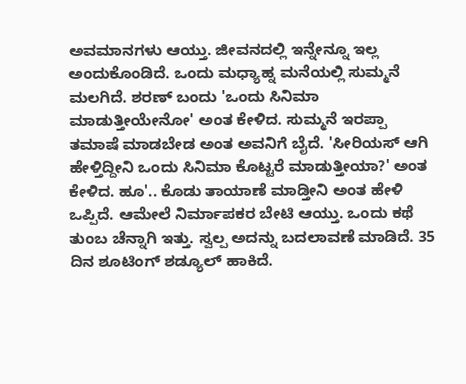ಅವಮಾನಗಳು ಆಯ್ತು. ಜೀವನದಲ್ಲಿ ಇನ್ನೇನ್ನೂ ಇಲ್ಲ ಅಂದುಕೊಂಡಿದೆ. ಒಂದು ಮಧ್ಯಾಹ್ನ ಮನೆಯಲ್ಲಿ ಸುಮ್ಮನೆ ಮಲಗಿದೆ. ಶರಣ್ ಬಂದು 'ಒಂದು ಸಿನಿಮಾ ಮಾಡುತ್ತೀಯೇನೋ' ಅಂತ ಕೇಳಿದ. ಸುಮ್ಮನೆ ಇರಪ್ಪಾ ತಮಾಷೆ ಮಾಡಬೇಡ ಅಂತ ಅವನಿಗೆ ಬೈದೆ. 'ಸೀರಿಯಸ್ ಆಗಿ ಹೇಳ್ತಿದ್ದೀನಿ ಒಂದು ಸಿನಿಮಾ ಕೊಟ್ಟರೆ ಮಾಡುತ್ತೀಯಾ?' ಅಂತ ಕೇಳಿದ. ಹೂ'.. ಕೊಡು ತಾಯಾಣೆ ಮಾಡ್ತೀನಿ ಅಂತ ಹೇಳಿ ಒಪ್ಪಿದೆ. ಆಮೇಲೆ ನಿರ್ಮಾಪಕರ ಬೇಟಿ ಆಯ್ತು. ಒಂದು ಕಥೆ ತುಂಬ ಚೆನ್ನಾಗಿ ಇತ್ತು. ಸ್ವಲ್ಪ ಅದನ್ನು ಬದಲಾವಣೆ ಮಾಡಿದೆ. 35 ದಿನ ಶೂಟಿಂಗ್ ಶಡ್ಯೂಲ್ ಹಾಕಿದೆ.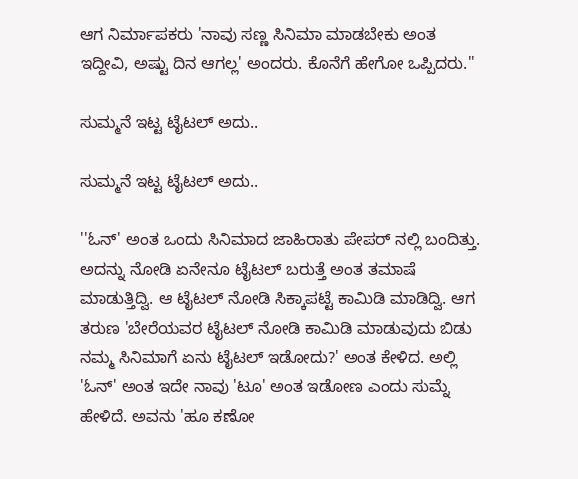ಆಗ ನಿರ್ಮಾಪಕರು 'ನಾವು ಸಣ್ಣ ಸಿನಿಮಾ ಮಾಡಬೇಕು ಅಂತ ಇದ್ದೀವಿ, ಅಷ್ಟು ದಿನ ಆಗಲ್ಲ' ಅಂದರು. ಕೊನೆಗೆ ಹೇಗೋ ಒಪ್ಪಿದರು.''

ಸುಮ್ಮನೆ ಇಟ್ಟ ಟೈಟಲ್ ಅದು..

ಸುಮ್ಮನೆ ಇಟ್ಟ ಟೈಟಲ್ ಅದು..

''ಓನ್' ಅಂತ ಒಂದು ಸಿನಿಮಾದ ಜಾಹಿರಾತು ಪೇಪರ್ ನಲ್ಲಿ ಬಂದಿತ್ತು. ಅದನ್ನು ನೋಡಿ ಏನೇನೂ ಟೈಟಲ್ ಬರುತ್ತೆ ಅಂತ ತಮಾಷೆ ಮಾಡುತ್ತಿದ್ವಿ. ಆ ಟೈಟಲ್ ನೋಡಿ ಸಿಕ್ಕಾಪಟ್ಟೆ ಕಾಮಿಡಿ ಮಾಡಿದ್ವಿ. ಆಗ ತರುಣ 'ಬೇರೆಯವರ ಟೈಟಲ್ ನೋಡಿ ಕಾಮಿಡಿ ಮಾಡುವುದು ಬಿಡು ನಮ್ಮ ಸಿನಿಮಾಗೆ ಏನು ಟೈಟಲ್ ಇಡೋದು?' ಅಂತ ಕೇಳಿದ. ಅಲ್ಲಿ 'ಓನ್' ಅಂತ ಇದೇ ನಾವು 'ಟೂ' ಅಂತ ಇಡೋಣ ಎಂದು ಸುಮ್ನೆ ಹೇಳಿದೆ. ಅವನು 'ಹೂ ಕಣೋ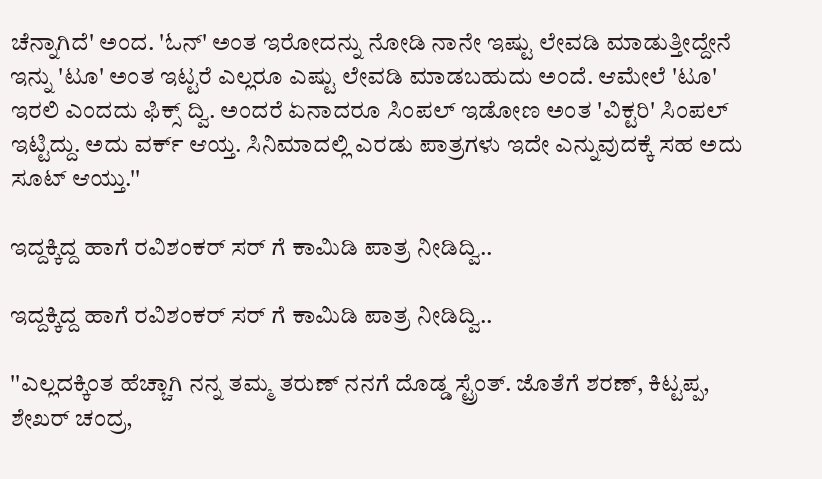ಚೆನ್ನಾಗಿದೆ' ಅಂದ. 'ಓನ್' ಅಂತ ಇರೋದನ್ನು ನೋಡಿ ನಾನೇ ಇಷ್ಟು ಲೇವಡಿ ಮಾಡುತ್ತೀದ್ದೇನೆ ಇನ್ನು 'ಟೂ' ಅಂತ ಇಟ್ಟರೆ ಎಲ್ಲರೂ ಎಷ್ಟು ಲೇವಡಿ ಮಾಡಬಹುದು ಅಂದೆ. ಆಮೇಲೆ 'ಟೂ' ಇರಲಿ ಎಂದದು ಫಿಕ್ಸ್ ದ್ವಿ. ಅಂದರೆ ಏನಾದರೂ ಸಿಂಪಲ್ ಇಡೋಣ ಅಂತ 'ವಿಕ್ಟರಿ' ಸಿಂಪಲ್ ಇಟ್ಟಿದ್ದು. ಅದು ವರ್ಕ್ ಆಯ್ತ. ಸಿನಿಮಾದಲ್ಲಿ ಎರಡು ಪಾತ್ರಗಳು ಇದೇ ಎನ್ನುವುದಕ್ಕೆ ಸಹ ಅದು ಸೂಟ್ ಆಯ್ತು.''

ಇದ್ದಕ್ಕಿದ್ದ ಹಾಗೆ ರವಿಶಂಕರ್ ಸರ್ ಗೆ ಕಾಮಿಡಿ ಪಾತ್ರ ನೀಡಿದ್ವಿ..

ಇದ್ದಕ್ಕಿದ್ದ ಹಾಗೆ ರವಿಶಂಕರ್ ಸರ್ ಗೆ ಕಾಮಿಡಿ ಪಾತ್ರ ನೀಡಿದ್ವಿ..

''ಎಲ್ಲದಕ್ಕಿಂತ ಹೆಚ್ಚಾಗಿ ನನ್ನ ತಮ್ಮ ತರುಣ್ ನನಗೆ ದೊಡ್ಡ ಸ್ಟ್ರೆಂತ್. ಜೊತೆಗೆ ಶರಣ್, ಕಿಟ್ಟಪ್ಪ, ಶೇಖರ್ ಚಂದ್ರ,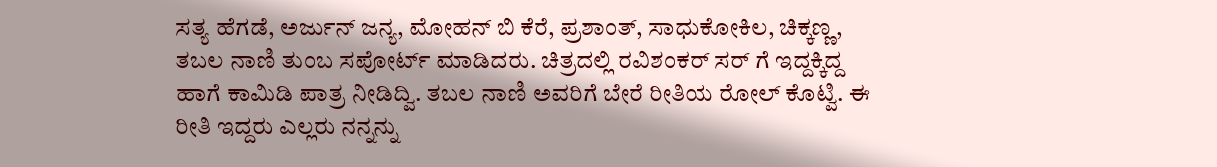ಸತ್ಯ ಹೆಗಡೆ, ಅರ್ಜುನ್ ಜನ್ಯ, ಮೋಹನ್ ಬಿ ಕೆರೆ, ಪ್ರಶಾಂತ್, ಸಾಧುಕೋಕಿಲ, ಚಿಕ್ಕಣ್ಣ, ತಬಲ ನಾಣಿ ತುಂಬ ಸಪೋರ್ಟ್ ಮಾಡಿದರು. ಚಿತ್ರದಲ್ಲಿ ರವಿಶಂಕರ್ ಸರ್ ಗೆ ಇದ್ದಕ್ಕಿದ್ದ ಹಾಗೆ ಕಾಮಿಡಿ ಪಾತ್ರ ನೀಡಿದ್ವಿ. ತಬಲ ನಾಣಿ ಅವರಿಗೆ ಬೇರೆ ರೀತಿಯ ರೋಲ್ ಕೊಟ್ವಿ. ಈ ರೀತಿ ಇದ್ದರು ಎಲ್ಲರು ನನ್ನನ್ನು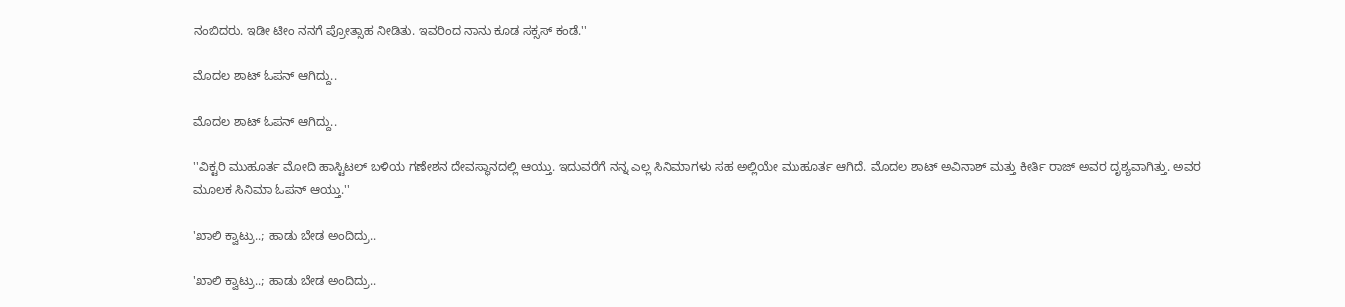ನಂಬಿದರು. ಇಡೀ ಟೀಂ ನನಗೆ ಪ್ರೋತ್ಸಾಹ ನೀಡಿತು. ಇವರಿಂದ ನಾನು ಕೂಡ ಸಕ್ಸಸ್ ಕಂಡೆ.''

ಮೊದಲ ಶಾಟ್ ಓಪನ್ ಆಗಿದ್ದು..

ಮೊದಲ ಶಾಟ್ ಓಪನ್ ಆಗಿದ್ದು..

''ವಿಕ್ಟರಿ ಮುಹೂರ್ತ ಮೋದಿ ಹಾಸ್ಟಿಟಲ್ ಬಳಿಯ ಗಣೇಶನ ದೇವಸ್ಥಾನದಲ್ಲಿ ಆಯ್ತು. ಇದುವರೆಗೆ ನನ್ನ ಎಲ್ಲ ಸಿನಿಮಾಗಳು ಸಹ ಅಲ್ಲಿಯೇ ಮುಹೂರ್ತ ಆಗಿದೆ. ಮೊದಲ ಶಾಟ್ ಅವಿನಾಶ್ ಮತ್ತು ಕೀರ್ತಿ ರಾಜ್ ಅವರ ದೃಶ್ಯವಾಗಿತ್ತು. ಅವರ ಮೂಲಕ ಸಿನಿಮಾ ಓಪನ್ ಆಯ್ತು.''

'ಖಾಲಿ ಕ್ವಾಟ್ರು..; ಹಾಡು ಬೇಡ ಅಂದಿದ್ರು..

'ಖಾಲಿ ಕ್ವಾಟ್ರು..; ಹಾಡು ಬೇಡ ಅಂದಿದ್ರು..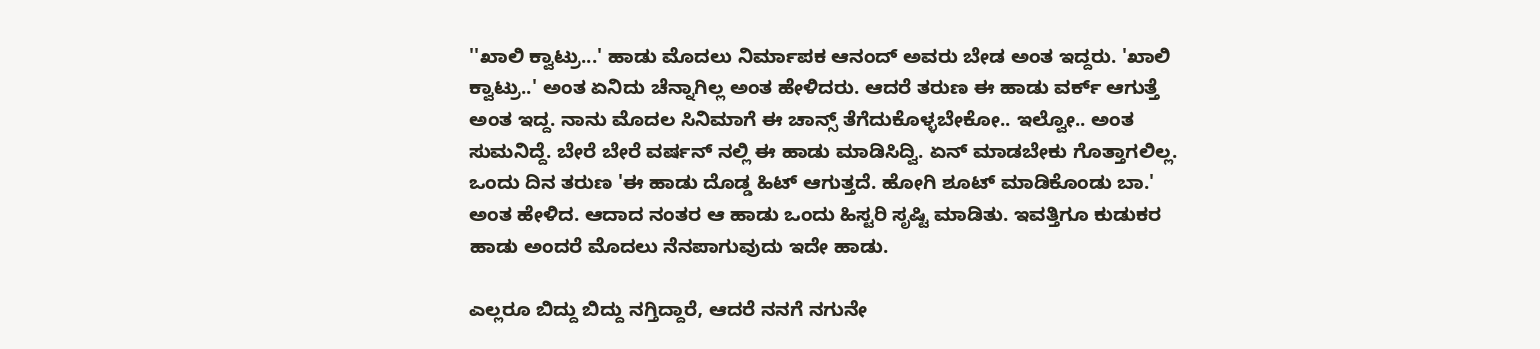''ಖಾಲಿ ಕ್ವಾಟ್ರು...' ಹಾಡು ಮೊದಲು ನಿರ್ಮಾಪಕ ಆನಂದ್ ಅವರು ಬೇಡ ಅಂತ ಇದ್ದರು. 'ಖಾಲಿ ಕ್ವಾಟ್ರು..' ಅಂತ ಏನಿದು ಚೆನ್ನಾಗಿಲ್ಲ ಅಂತ ಹೇಳಿದರು. ಆದರೆ ತರುಣ ಈ ಹಾಡು ವರ್ಕ್ ಆಗುತ್ತೆ ಅಂತ ಇದ್ದ. ನಾನು ಮೊದಲ ಸಿನಿಮಾಗೆ ಈ ಚಾನ್ಸ್ ತೆಗೆದುಕೊಳ್ಳಬೇಕೋ.. ಇಲ್ವೋ.. ಅಂತ ಸುಮನಿದ್ದೆ. ಬೇರೆ ಬೇರೆ ವರ್ಷನ್ ನಲ್ಲಿ ಈ ಹಾಡು ಮಾಡಿಸಿದ್ವಿ. ಏನ್ ಮಾಡಬೇಕು ಗೊತ್ತಾಗಲಿಲ್ಲ. ಒಂದು ದಿನ ತರುಣ 'ಈ ಹಾಡು ದೊಡ್ಡ ಹಿಟ್ ಆಗುತ್ತದೆ. ಹೋಗಿ ಶೂಟ್ ಮಾಡಿಕೊಂಡು ಬಾ.' ಅಂತ ಹೇಳಿದ. ಆದಾದ ನಂತರ ಆ ಹಾಡು ಒಂದು ಹಿಸ್ಟರಿ ಸೃಷ್ಟಿ ಮಾಡಿತು. ಇವತ್ತಿಗೂ ಕುಡುಕರ ಹಾಡು ಅಂದರೆ ಮೊದಲು ನೆನಪಾಗುವುದು ಇದೇ ಹಾಡು.

ಎಲ್ಲರೂ ಬಿದ್ದು ಬಿದ್ದು ನಗ್ತಿದ್ದಾರೆ, ಆದರೆ ನನಗೆ ನಗುನೇ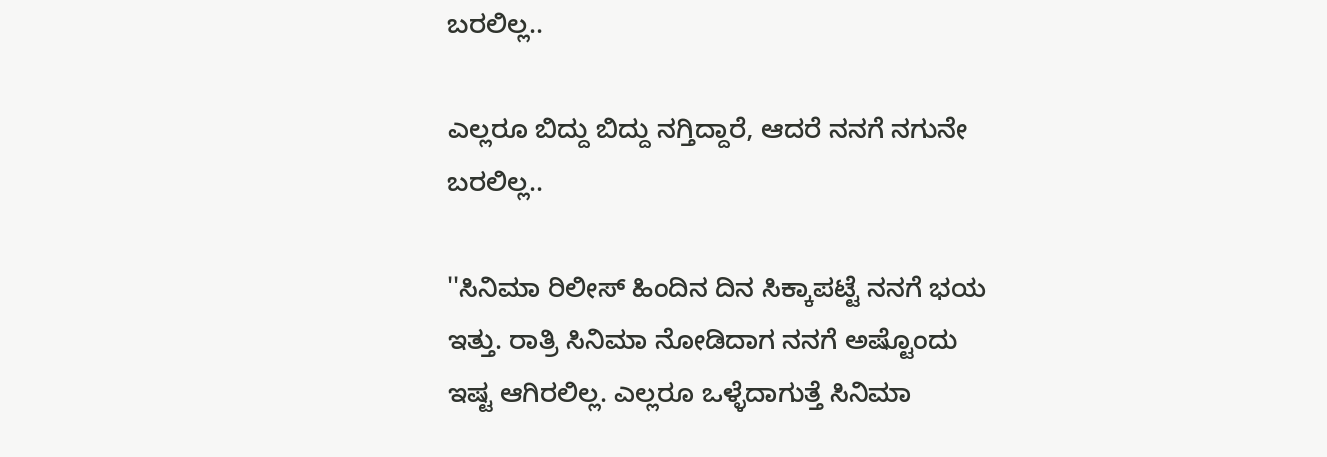ಬರಲಿಲ್ಲ..

ಎಲ್ಲರೂ ಬಿದ್ದು ಬಿದ್ದು ನಗ್ತಿದ್ದಾರೆ, ಆದರೆ ನನಗೆ ನಗುನೇ ಬರಲಿಲ್ಲ..

''ಸಿನಿಮಾ ರಿಲೀಸ್ ಹಿಂದಿನ ದಿನ ಸಿಕ್ಕಾಪಟ್ಟೆ ನನಗೆ ಭಯ ಇತ್ತು. ರಾತ್ರಿ ಸಿನಿಮಾ ನೋಡಿದಾಗ ನನಗೆ ಅಷ್ಟೊಂದು ಇಷ್ಟ ಆಗಿರಲಿಲ್ಲ. ಎಲ್ಲರೂ ಒಳ್ಳೆದಾಗುತ್ತೆ ಸಿನಿಮಾ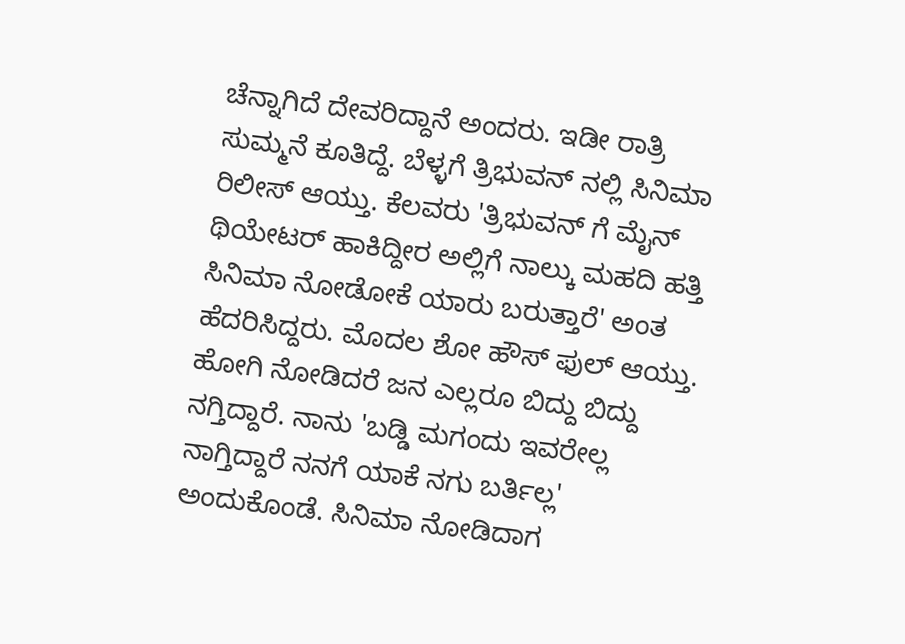ಚೆನ್ನಾಗಿದೆ ದೇವರಿದ್ದಾನೆ ಅಂದರು. ಇಡೀ ರಾತ್ರಿ ಸುಮ್ಮನೆ ಕೂತಿದ್ದೆ. ಬೆಳ್ಳಗೆ ತ್ರಿಭುವನ್ ನಲ್ಲಿ ಸಿನಿಮಾ ರಿಲೀಸ್ ಆಯ್ತು. ಕೆಲವರು 'ತ್ರಿಭುವನ್ ಗೆ ಮೈನ್ ಥಿಯೇಟರ್ ಹಾಕಿದ್ದೀರ ಅಲ್ಲಿಗೆ ನಾಲ್ಕು ಮಹದಿ ಹತ್ತಿ ಸಿನಿಮಾ ನೋಡೋಕೆ ಯಾರು ಬರುತ್ತಾರೆ' ಅಂತ ಹೆದರಿಸಿದ್ದರು. ಮೊದಲ ಶೋ ಹೌಸ್ ಫುಲ್ ಆಯ್ತು. ಹೋಗಿ ನೋಡಿದರೆ ಜನ ಎಲ್ಲರೂ ಬಿದ್ದು ಬಿದ್ದು ನಗ್ತಿದ್ದಾರೆ. ನಾನು 'ಬಡ್ಡಿ ಮಗಂದು ಇವರೇಲ್ಲ ನಾಗ್ತಿದ್ದಾರೆ ನನಗೆ ಯಾಕೆ ನಗು ಬರ್ತಿಲ್ಲ' ಅಂದುಕೊಂಡೆ. ಸಿನಿಮಾ ನೋಡಿದಾಗ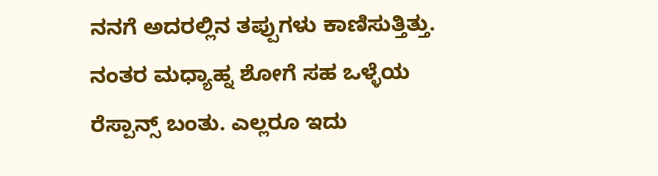ನನಗೆ ಅದರಲ್ಲಿನ ತಪ್ಪುಗಳು ಕಾಣಿಸುತ್ತಿತ್ತು. ನಂತರ ಮಧ್ಯಾಹ್ನ ಶೋಗೆ ಸಹ ಒಳ್ಳೆಯ ರೆಸ್ಪಾನ್ಸ್ ಬಂತು. ಎಲ್ಲರೂ ಇದು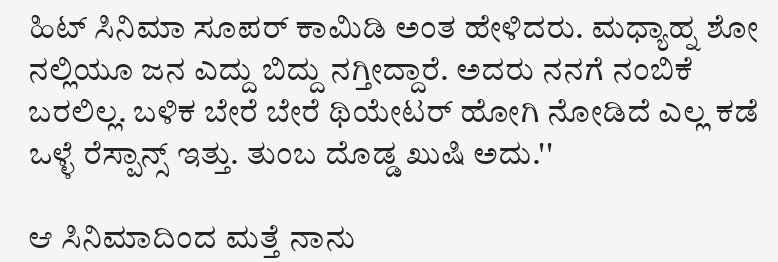ಹಿಟ್ ಸಿನಿಮಾ ಸೂಪರ್ ಕಾಮಿಡಿ ಅಂತ ಹೇಳಿದರು. ಮಧ್ಯಾಹ್ನ ಶೋ ನಲ್ಲಿಯೂ ಜನ ಎದ್ದು ಬಿದ್ದು ನಗ್ತೀದ್ದಾರೆ. ಅದರು ನನಗೆ ನಂಬಿಕೆ ಬರಲಿಲ್ಲ. ಬಳಿಕ ಬೇರೆ ಬೇರೆ ಥಿಯೇಟರ್ ಹೋಗಿ ನೋಡಿದೆ ಎಲ್ಲ ಕಡೆ ಒಳ್ಳೆ ರೆಸ್ಪಾನ್ಸ್ ಇತ್ತು. ತುಂಬ ದೊಡ್ಡ ಖುಷಿ ಅದು.''

ಆ ಸಿನಿಮಾದಿಂದ ಮತ್ತೆ ನಾನು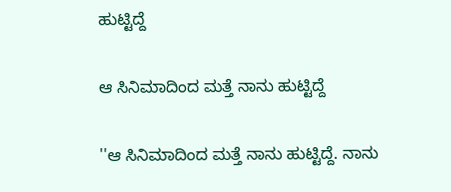ಹುಟ್ಟಿದ್ದೆ

ಆ ಸಿನಿಮಾದಿಂದ ಮತ್ತೆ ನಾನು ಹುಟ್ಟಿದ್ದೆ

''ಆ ಸಿನಿಮಾದಿಂದ ಮತ್ತೆ ನಾನು ಹುಟ್ಟಿದ್ದೆ. ನಾನು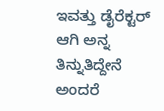ಇವತ್ತು ಡೈರೆಕ್ಟರ್ ಆಗಿ ಅನ್ನ ತಿನ್ನುತಿದ್ದೇನೆ ಅಂದರೆ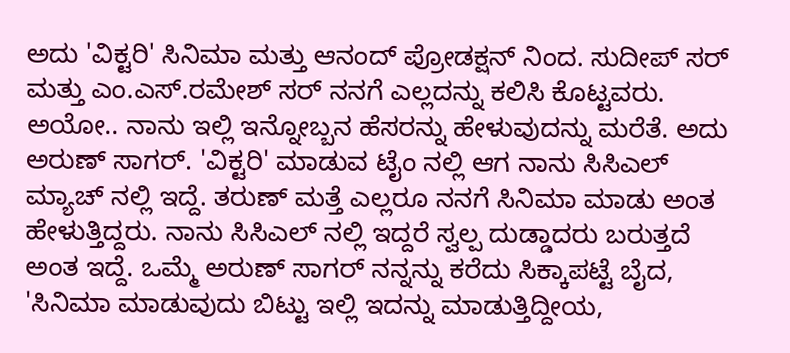ಅದು 'ವಿಕ್ಟರಿ' ಸಿನಿಮಾ ಮತ್ತು ಆನಂದ್ ಪ್ರೋಡಕ್ಷನ್ ನಿಂದ. ಸುದೀಪ್ ಸರ್ ಮತ್ತು ಎಂ.ಎಸ್.ರಮೇಶ್ ಸರ್ ನನಗೆ ಎಲ್ಲದನ್ನು ಕಲಿಸಿ ಕೊಟ್ಟವರು. ಅಯೋ.. ನಾನು ಇಲ್ಲಿ ಇನ್ನೋಬ್ಬನ ಹೆಸರನ್ನು ಹೇಳುವುದನ್ನು ಮರೆತೆ. ಅದು ಅರುಣ್ ಸಾಗರ್. 'ವಿಕ್ಟರಿ' ಮಾಡುವ ಟೈಂ ನಲ್ಲಿ ಆಗ ನಾನು ಸಿಸಿಎಲ್ ಮ್ಯಾಚ್ ನಲ್ಲಿ ಇದ್ದೆ. ತರುಣ್ ಮತ್ತೆ ಎಲ್ಲರೂ ನನಗೆ ಸಿನಿಮಾ ಮಾಡು ಅಂತ ಹೇಳುತ್ತಿದ್ದರು. ನಾನು ಸಿಸಿಎಲ್ ನಲ್ಲಿ ಇದ್ದರೆ ಸ್ವಲ್ಪ ದುಡ್ಡಾದರು ಬರುತ್ತದೆ ಅಂತ ಇದ್ದೆ. ಒಮ್ಮೆ ಅರುಣ್ ಸಾಗರ್ ನನ್ನನ್ನು ಕರೆದು ಸಿಕ್ಕಾಪಟ್ಟೆ ಬೈದ, 'ಸಿನಿಮಾ ಮಾಡುವುದು ಬಿಟ್ಟು ಇಲ್ಲಿ ಇದನ್ನು ಮಾಡುತ್ತಿದ್ದೀಯ,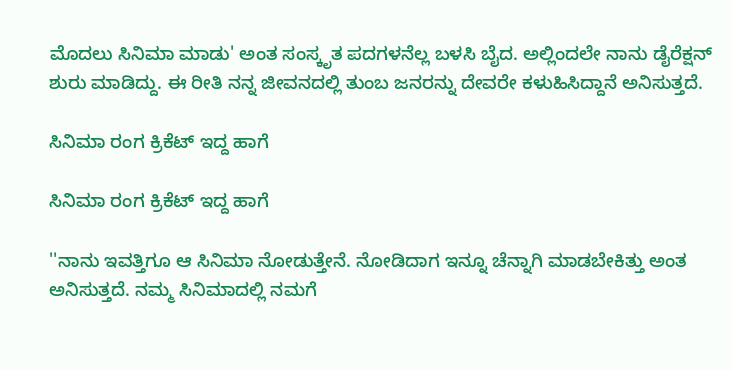ಮೊದಲು ಸಿನಿಮಾ ಮಾಡು' ಅಂತ ಸಂಸ್ಕೃತ ಪದಗಳನೆಲ್ಲ ಬಳಸಿ ಬೈದ. ಅಲ್ಲಿಂದಲೇ ನಾನು ಡೈರೆಕ್ಷನ್ ಶುರು ಮಾಡಿದ್ದು. ಈ ರೀತಿ ನನ್ನ ಜೀವನದಲ್ಲಿ ತುಂಬ ಜನರನ್ನು ದೇವರೇ ಕಳುಹಿಸಿದ್ದಾನೆ ಅನಿಸುತ್ತದೆ.

ಸಿನಿಮಾ ರಂಗ ಕ್ರಿಕೆಟ್ ಇದ್ದ ಹಾಗೆ

ಸಿನಿಮಾ ರಂಗ ಕ್ರಿಕೆಟ್ ಇದ್ದ ಹಾಗೆ

''ನಾನು ಇವತ್ತಿಗೂ ಆ ಸಿನಿಮಾ ನೋಡುತ್ತೇನೆ. ನೋಡಿದಾಗ ಇನ್ನೂ ಚೆನ್ನಾಗಿ ಮಾಡಬೇಕಿತ್ತು ಅಂತ ಅನಿಸುತ್ತದೆ. ನಮ್ಮ ಸಿನಿಮಾದಲ್ಲಿ ನಮಗೆ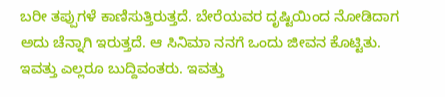ಬರೀ ತಪ್ಪುಗಳೆ ಕಾಣಿಸುತ್ತಿರುತ್ತದೆ. ಬೇರೆಯವರ ದೃಷ್ಟಿಯಿಂದ ನೋಡಿದಾಗ ಅದು ಚೆನ್ನಾಗಿ ಇರುತ್ತದೆ. ಆ ಸಿನಿಮಾ ನನಗೆ ಒಂದು ಜೀವನ ಕೊಟ್ಟಿತು. ಇವತ್ತು ಎಲ್ಲರೂ ಬುದ್ದಿವಂತರು. ಇವತ್ತು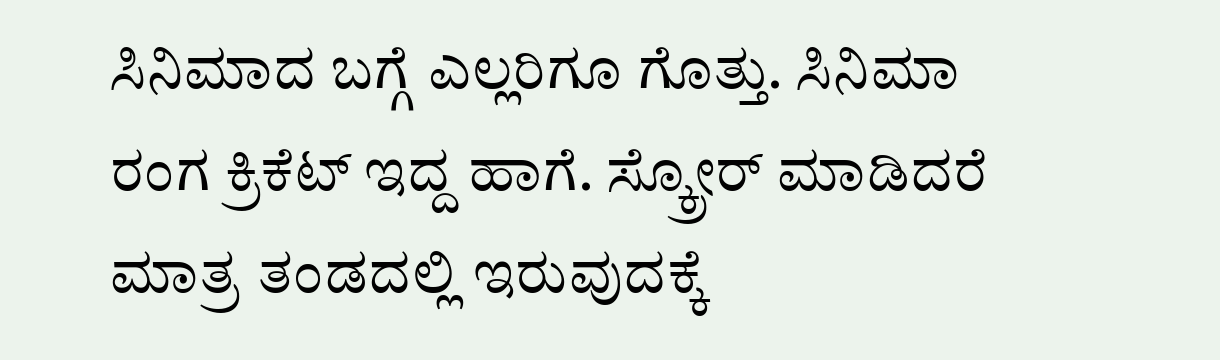ಸಿನಿಮಾದ ಬಗ್ಗೆ ಎಲ್ಲರಿಗೂ ಗೊತ್ತು. ಸಿನಿಮಾ ರಂಗ ಕ್ರಿಕೆಟ್ ಇದ್ದ ಹಾಗೆ. ಸ್ಕ್ರೋರ್ ಮಾಡಿದರೆ ಮಾತ್ರ ತಂಡದಲ್ಲಿ ಇರುವುದಕ್ಕೆ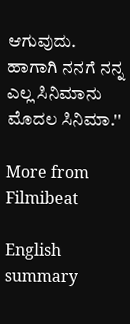ಆಗುವುದು. ಹಾಗಾಗಿ ನನಗೆ ನನ್ನ ಎಲ್ಲ ಸಿನಿಮಾನು ಮೊದಲ ಸಿನಿಮಾ.''

More from Filmibeat

English summary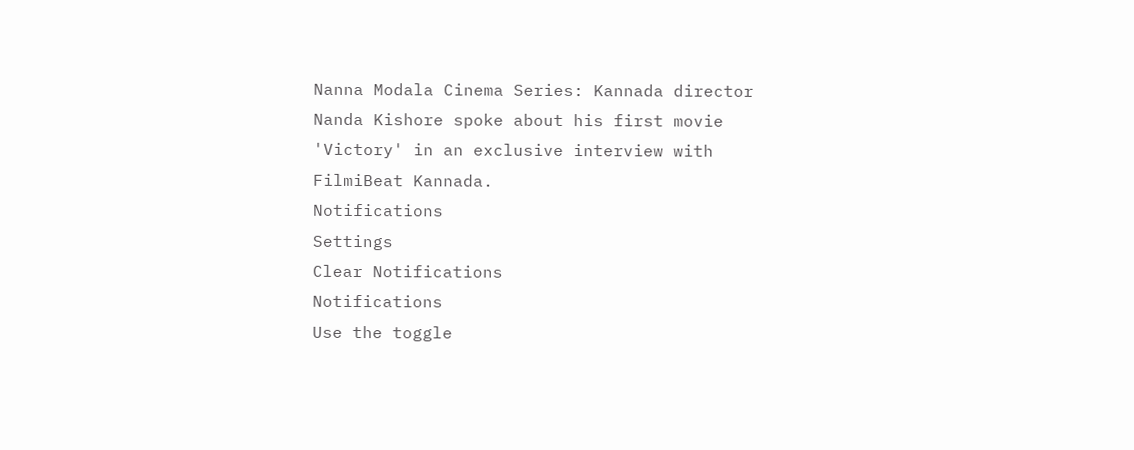Nanna Modala Cinema Series: Kannada director Nanda Kishore spoke about his first movie 'Victory' in an exclusive interview with FilmiBeat Kannada.
Notifications
Settings
Clear Notifications
Notifications
Use the toggle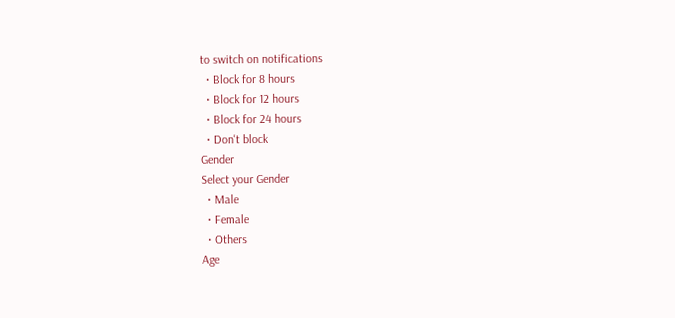to switch on notifications
  • Block for 8 hours
  • Block for 12 hours
  • Block for 24 hours
  • Don't block
Gender
Select your Gender
  • Male
  • Female
  • Others
Age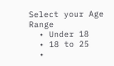Select your Age Range
  • Under 18
  • 18 to 25
  •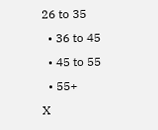26 to 35
  • 36 to 45
  • 45 to 55
  • 55+
X